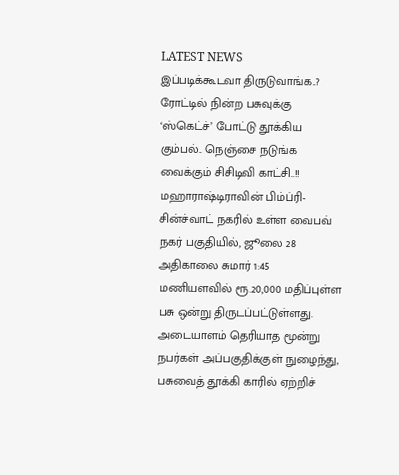LATEST NEWS
இப்படிக்கூடவா திருடுவாங்க..? ரோட்டில் நின்ற பசுவுக்கு ‘ஸ்கெட்ச்’ போட்டு தூக்கிய கும்பல்.. நெஞ்சை நடுங்க வைக்கும் சிசிடிவி காட்சி..!!
மஹாராஷ்டிராவின் பிம்ப்ரி-சின்ச்வாட் நகரில் உள்ள வைபவ் நகர் பகுதியில், ஜூலை 28 அதிகாலை சுமார் 1:45 மணியளவில் ரூ.20,000 மதிப்புள்ள பசு ஒன்று திருடப்பட்டுள்ளது. அடையாளம் தெரியாத மூன்று நபர்கள் அப்பகுதிக்குள் நுழைந்து, பசுவைத் தூக்கி காரில் ஏற்றிச்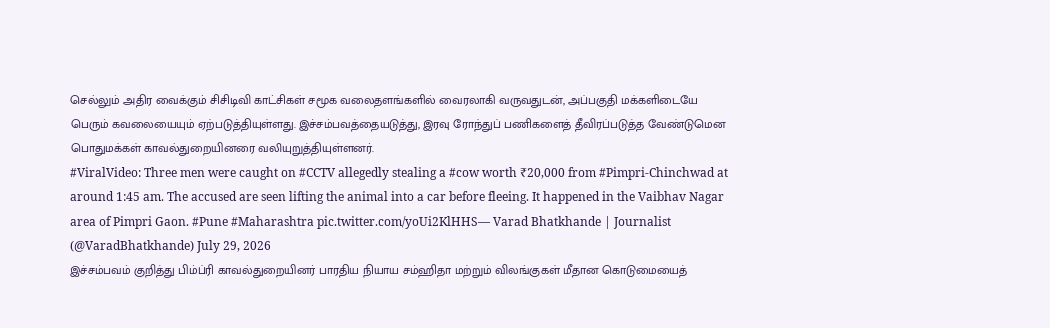செல்லும் அதிர வைக்கும் சிசிடிவி காட்சிகள் சமூக வலைதளங்களில் வைரலாகி வருவதுடன், அப்பகுதி மக்களிடையே பெரும் கவலையையும் ஏற்படுத்தியுள்ளது. இச்சம்பவத்தையடுத்து, இரவு ரோந்துப் பணிகளைத் தீவிரப்படுத்த வேண்டுமென பொதுமக்கள் காவல்துறையினரை வலியுறுத்தியுள்ளனர்.
#ViralVideo: Three men were caught on #CCTV allegedly stealing a #cow worth ₹20,000 from #Pimpri-Chinchwad at around 1:45 am. The accused are seen lifting the animal into a car before fleeing. It happened in the Vaibhav Nagar area of Pimpri Gaon. #Pune #Maharashtra pic.twitter.com/yoUi2KlHHS— Varad Bhatkhande | Journalist (@VaradBhatkhande) July 29, 2026
இச்சம்பவம் குறித்து பிம்ப்ரி காவல்துறையினர் பாரதிய நியாய சம்ஹிதா மற்றும் விலங்குகள் மீதான கொடுமையைத்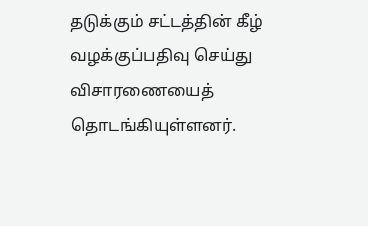தடுக்கும் சட்டத்தின் கீழ் வழக்குப்பதிவு செய்து விசாரணையைத் தொடங்கியுள்ளனர்.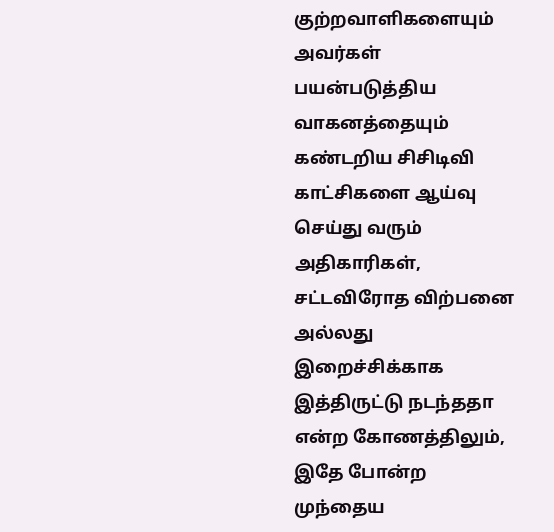குற்றவாளிகளையும் அவர்கள் பயன்படுத்திய வாகனத்தையும் கண்டறிய சிசிடிவி காட்சிகளை ஆய்வு செய்து வரும் அதிகாரிகள், சட்டவிரோத விற்பனை அல்லது இறைச்சிக்காக இத்திருட்டு நடந்ததா என்ற கோணத்திலும், இதே போன்ற முந்தைய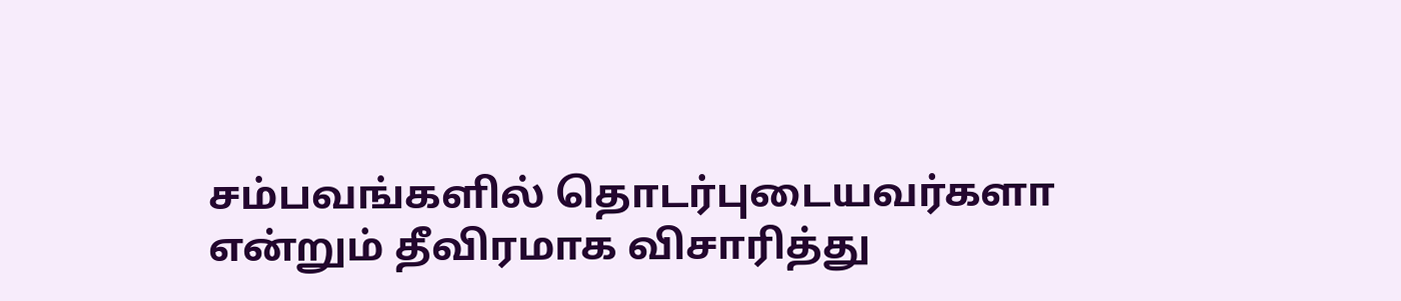சம்பவங்களில் தொடர்புடையவர்களா என்றும் தீவிரமாக விசாரித்து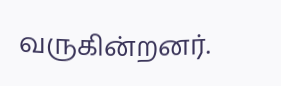வருகின்றனர்.